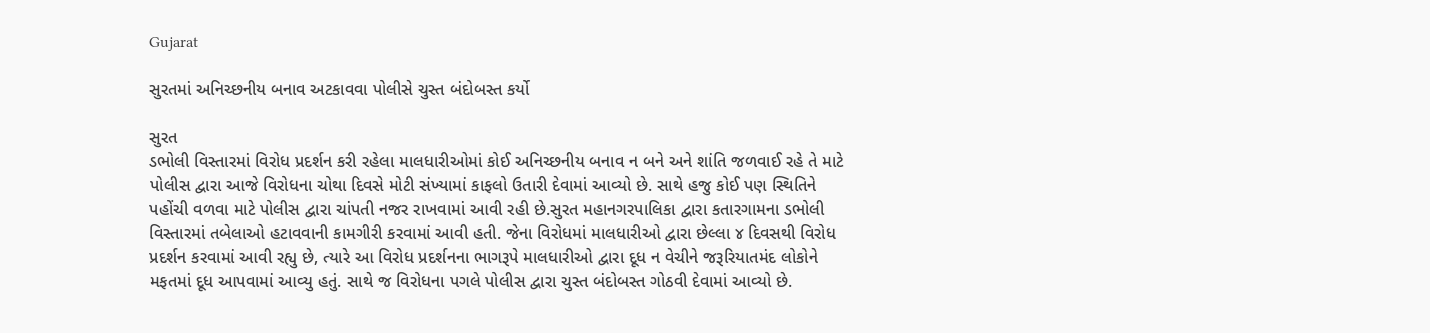Gujarat

સુરતમાં અનિચ્છનીય બનાવ અટકાવવા પોલીસે ચુસ્ત બંદોબસ્ત કર્યો

સુરત
ડભોલી વિસ્તારમાં વિરોધ પ્રદર્શન કરી રહેલા માલધારીઓમાં કોઈ અનિચ્છનીય બનાવ ન બને અને શાંતિ જળવાઈ રહે તે માટે પોલીસ દ્વારા આજે વિરોધના ચોથા દિવસે મોટી સંખ્યામાં કાફલો ઉતારી દેવામાં આવ્યો છે. સાથે હજુ કોઈ પણ સ્થિતિને પહોંચી વળવા માટે પોલીસ દ્વારા ચાંપતી નજર રાખવામાં આવી રહી છે.સુરત મહાનગરપાલિકા દ્વારા કતારગામના ડભોલી વિસ્તારમાં તબેલાઓ હટાવવાની કામગીરી કરવામાં આવી હતી. જેના વિરોધમાં માલધારીઓ દ્વારા છેલ્લા ૪ દિવસથી વિરોધ પ્રદર્શન કરવામાં આવી રહ્યુ છે, ત્યારે આ વિરોધ પ્રદર્શનના ભાગરૂપે માલધારીઓ દ્વારા દૂધ ન વેચીને જરૂરિયાતમંદ લોકોને મફતમાં દૂધ આપવામાં આવ્યુ હતું. સાથે જ વિરોધના પગલે પોલીસ દ્વારા ચુસ્ત બંદોબસ્ત ગોઠવી દેવામાં આવ્યો છે.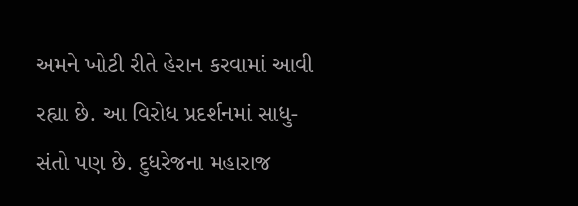અમને ખોટી રીતે હેરાન કરવામાં આવી રહ્યા છે. આ વિરોધ પ્રદર્શનમાં સાધુ-સંતો પણ છે. દુધરેજના મહારાજ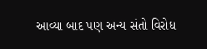આવ્યા બાદ પણ અન્ય સંતો વિરોધ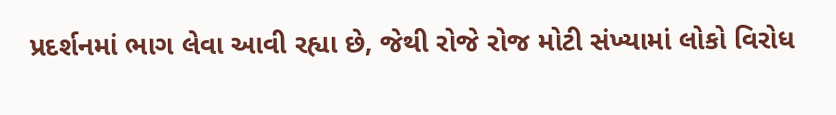પ્રદર્શનમાં ભાગ લેવા આવી રહ્યા છે, જેથી રોજે રોજ મોટી સંખ્યામાં લોકો વિરોધ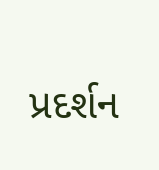પ્રદર્શન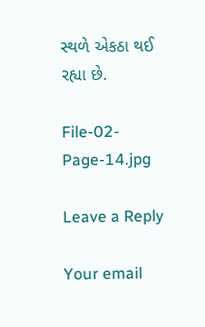સ્થળે એકઠા થઈ રહ્યા છે.

File-02-Page-14.jpg

Leave a Reply

Your email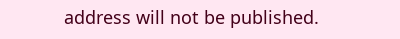address will not be published.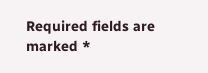Required fields are marked *